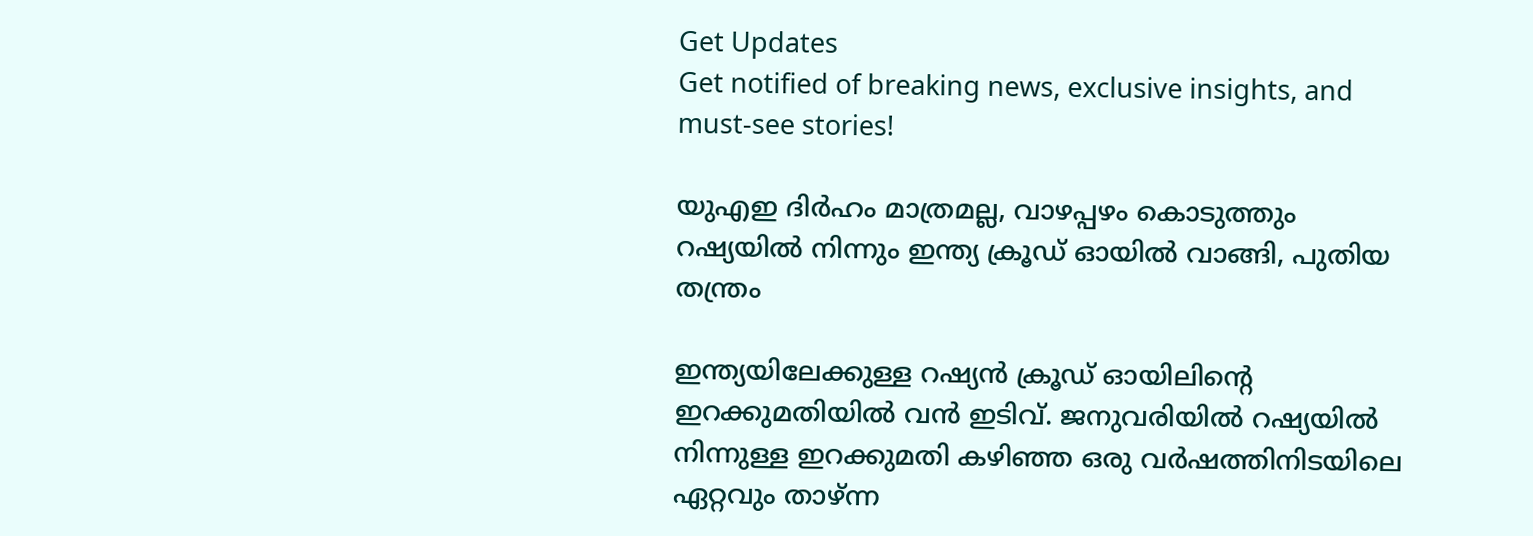Get Updates
Get notified of breaking news, exclusive insights, and must-see stories!

യുഎഇ ദിർഹം മാത്രമല്ല, വാഴപ്പഴം കൊടുത്തും റഷ്യയില്‍ നിന്നും ഇന്ത്യ ക്രൂഡ് ഓയില്‍ വാങ്ങി, പുതിയ തന്ത്രം

ഇന്ത്യയിലേക്കുള്ള റഷ്യന്‍ ക്രൂഡ് ഓയിലിന്റെ ഇറക്കുമതിയില്‍ വന്‍ ഇടിവ്. ജനുവരിയില്‍ റഷ്യയില്‍ നിന്നുള്ള ഇറക്കുമതി കഴിഞ്ഞ ഒരു വർഷത്തിനിടയിലെ ഏറ്റവും താഴ്ന്ന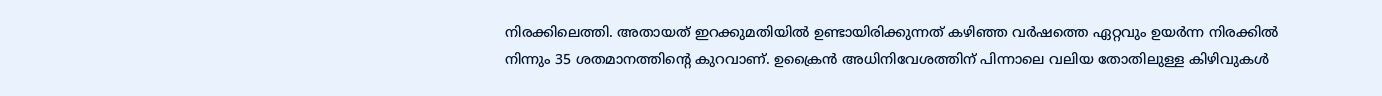നിരക്കിലെത്തി. അതായത് ഇറക്കുമതിയില്‍ ഉണ്ടായിരിക്കുന്നത് കഴിഞ്ഞ വർഷത്തെ ഏറ്റവും ഉയർന്ന നിരക്കിൽ നിന്നും 35 ശതമാനത്തിന്റെ കുറവാണ്. ഉക്രൈന്‍ അധിനിവേശത്തിന് പിന്നാലെ വലിയ തോതിലുള്ള കിഴിവുകള്‍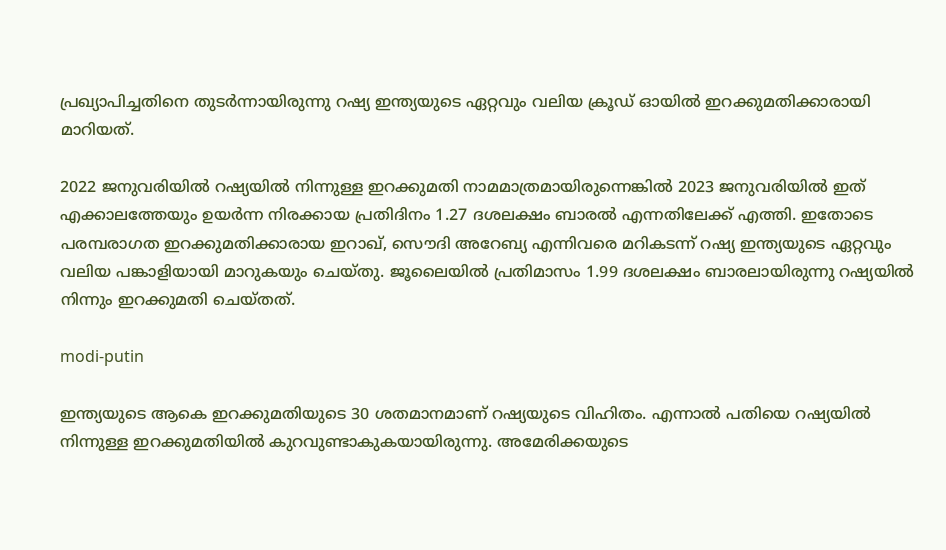പ്രഖ്യാപിച്ചതിനെ തുടർന്നായിരുന്നു റഷ്യ ഇന്ത്യയുടെ ഏറ്റവും വലിയ ക്രൂഡ് ഓയില്‍ ഇറക്കുമതിക്കാരായി മാറിയത്.

2022 ജനുവരിയിൽ റഷ്യയില്‍ നിന്നുള്ള ഇറക്കുമതി നാമമാത്രമായിരുന്നെങ്കില്‍ 2023 ജനുവരിയില്‍ ഇത് എക്കാലത്തേയും ഉയർന്ന നിരക്കായ പ്രതിദിനം 1.27 ദശലക്ഷം ബാരല്‍ എന്നതിലേക്ക് എത്തി. ഇതോടെ പരമ്പരാഗത ഇറക്കുമതിക്കാരായ ഇറാഖ്, സൌദി അറേബ്യ എന്നിവരെ മറികടന്ന് റഷ്യ ഇന്ത്യയുടെ ഏറ്റവും വലിയ പങ്കാളിയായി മാറുകയും ചെയ്തു. ജൂലൈയിൽ പ്രതിമാസം 1.99 ദശലക്ഷം ബാരലായിരുന്നു റഷ്യയില്‍ നിന്നും ഇറക്കുമതി ചെയ്തത്.

modi-putin

ഇന്ത്യയുടെ ആകെ ഇറക്കുമതിയുടെ 30 ശതമാനമാണ് റഷ്യയുടെ വിഹിതം. എന്നാല്‍ പതിയെ റഷ്യയില്‍ നിന്നുള്ള ഇറക്കുമതിയില്‍ കുറവുണ്ടാകുകയായിരുന്നു. അമേരിക്കയുടെ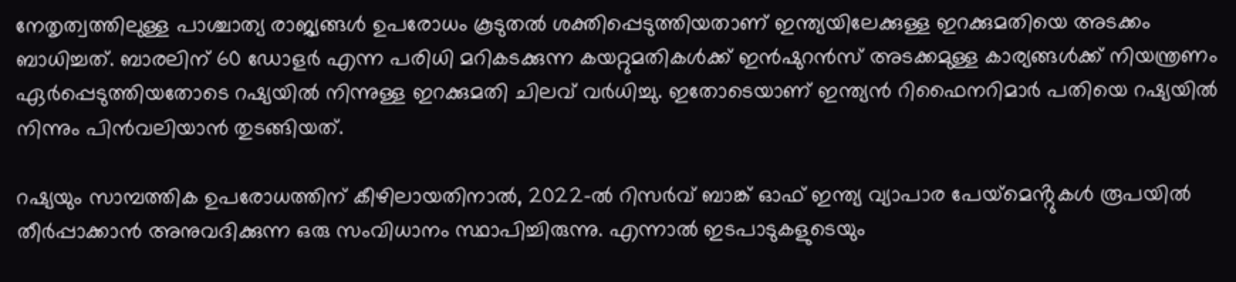നേതൃത്വത്തിലുള്ള പാശ്ചാത്യ രാജ്യങ്ങള്‍ ഉപരോധം കൂടുതല്‍ ശക്തിപ്പെടുത്തിയതാണ് ഇന്ത്യയിലേക്കുള്ള ഇറക്കുമതിയെ അടക്കം ബാധിച്ചത്. ബാരലിന് 60 ഡോളർ എന്ന പരിധി മറികടക്കുന്ന കയറ്റുമതികൾക്ക് ഇൻഷുറൻസ് അടക്കമുള്ള കാര്യങ്ങള്‍ക്ക് നിയന്ത്രണം ഏർപ്പെടുത്തിയതോടെ റഷ്യയില്‍ നിന്നുള്ള ഇറക്കുമതി ചിലവ് വർധിച്ചു. ഇതോടെയാണ് ഇന്ത്യന്‍ റിഫൈനറിമാർ പതിയെ റഷ്യയില്‍ നിന്നും പിന്‍വലിയാന്‍ തുടങ്ങിയത്.

റഷ്യയും സാമ്പത്തിക ഉപരോധത്തിന് കീഴിലായതിനാൽ, 2022-ൽ റിസർവ് ബാങ്ക് ഓഫ് ഇന്ത്യ വ്യാപാര പേയ്‌മെൻ്റുകൾ രൂപയിൽ തീർപ്പാക്കാൻ അനുവദിക്കുന്ന ഒരു സംവിധാനം സ്ഥാപിച്ചിരുന്നു. എന്നാല്‍ ഇടപാടുകളുടെയും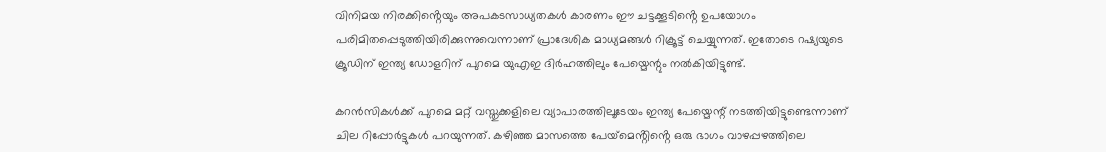വിനിമയ നിരക്കിൻ്റെയും അപകടസാധ്യതകൾ കാരണം ഈ ചട്ടക്കൂടിൻ്റെ ഉപയോഗം പരിമിതപ്പെടുത്തിയിരിക്കുന്നുവെന്നാണ് പ്രാദേശിക മാധ്യമങ്ങള്‍ റിക്രൂട്ട് ചെയ്യുന്നത്. ഇതോടെ റഷ്യയുടെ ക്രൂഡിന് ഇന്ത്യ ഡോളറിന് പുറമെ യുഎഇ ദിർഹത്തിലും പേയ്മെന്റും നല്‍കിയിട്ടുണ്ട്.

കറന്‍സികള്‍ക്ക് പുറമെ മറ്റ് വസ്തുക്കളിലെ വ്യാപാരത്തിലൂടേയം ഇന്ത്യ പേയ്മെന്റ് നടത്തിയിട്ടുണ്ടെന്നാണ് ചില റിപ്പോർട്ടുകള്‍ പറയുന്നത്. കഴിഞ്ഞ മാസത്തെ പേയ്‌മെൻ്റിൻ്റെ ഒരു ഭാഗം വാഴപ്പഴത്തിലെ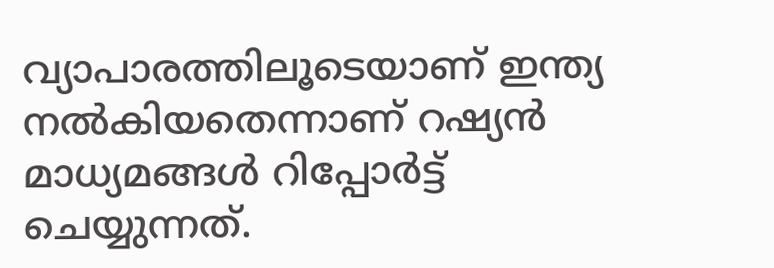വ്യാപാരത്തിലൂടെയാണ് ഇന്ത്യ നല്‍കിയതെന്നാണ് റഷ്യൻ മാധ്യമങ്ങള്‍ റിപ്പോർട്ട് ചെയ്യുന്നത്.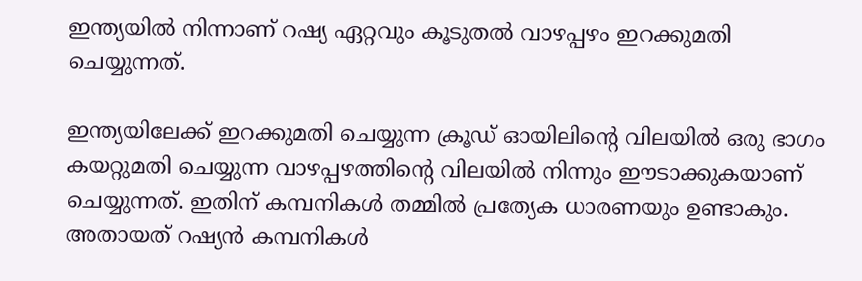ഇന്ത്യയില്‍ നിന്നാണ് റഷ്യ ഏറ്റവും കൂടുതല്‍ വാഴപ്പഴം ഇറക്കുമതി ചെയ്യുന്നത്.

ഇന്ത്യയിലേക്ക് ഇറക്കുമതി ചെയ്യുന്ന ക്രൂഡ് ഓയിലിന്റെ വിലയില്‍ ഒരു ഭാഗം കയറ്റുമതി ചെയ്യുന്ന വാഴപ്പഴത്തിന്റെ വിലയില്‍ നിന്നും ഈടാക്കുകയാണ് ചെയ്യുന്നത്. ഇതിന് കമ്പനികള്‍ തമ്മില്‍ പ്രത്യേക ധാരണയും ഉണ്ടാകും. അതായത് റഷ്യന്‍ കമ്പനികള്‍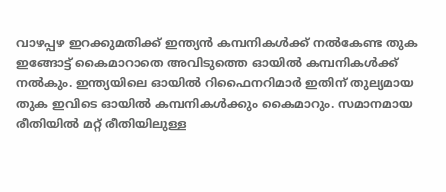വാഴപ്പഴ ഇറക്കുമതിക്ക് ഇന്ത്യന്‍ കമ്പനികള്‍ക്ക് നല്‍കേണ്ട തുക ഇങ്ങോട്ട് കൈമാറാതെ അവിടുത്തെ ഓയില്‍ കമ്പനികള്‍ക്ക് നല്‍കും. ഇന്ത്യയിലെ ഓയില്‍ റിഫൈനറിമാർ ഇതിന് തുല്യമായ തുക ഇവിടെ ഓയില്‍ കമ്പനികള്‍ക്കും കൈമാറും. സമാനമായ രീതിയില്‍ മറ്റ് രീതിയിലുള്ള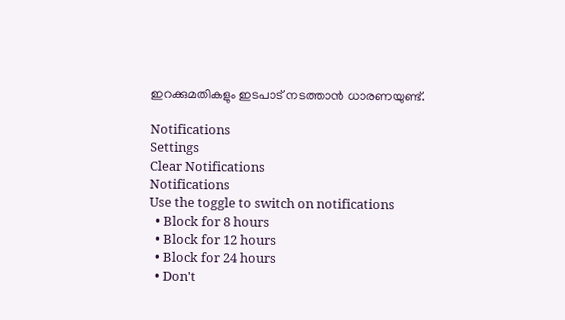ഇറക്കുമതികളും ഇടപാട് നടത്താന്‍ ധാരണയുണ്ട്.

Notifications
Settings
Clear Notifications
Notifications
Use the toggle to switch on notifications
  • Block for 8 hours
  • Block for 12 hours
  • Block for 24 hours
  • Don't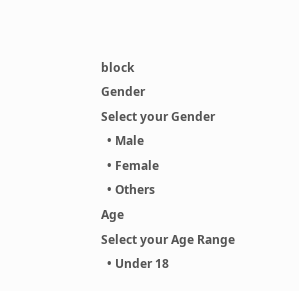block
Gender
Select your Gender
  • Male
  • Female
  • Others
Age
Select your Age Range
  • Under 18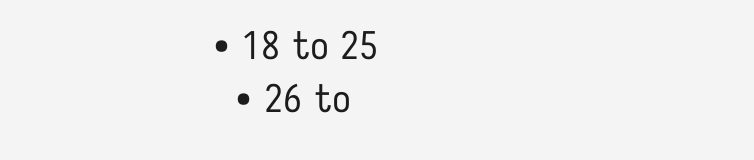• 18 to 25
  • 26 to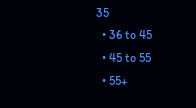35
  • 36 to 45
  • 45 to 55
  • 55+